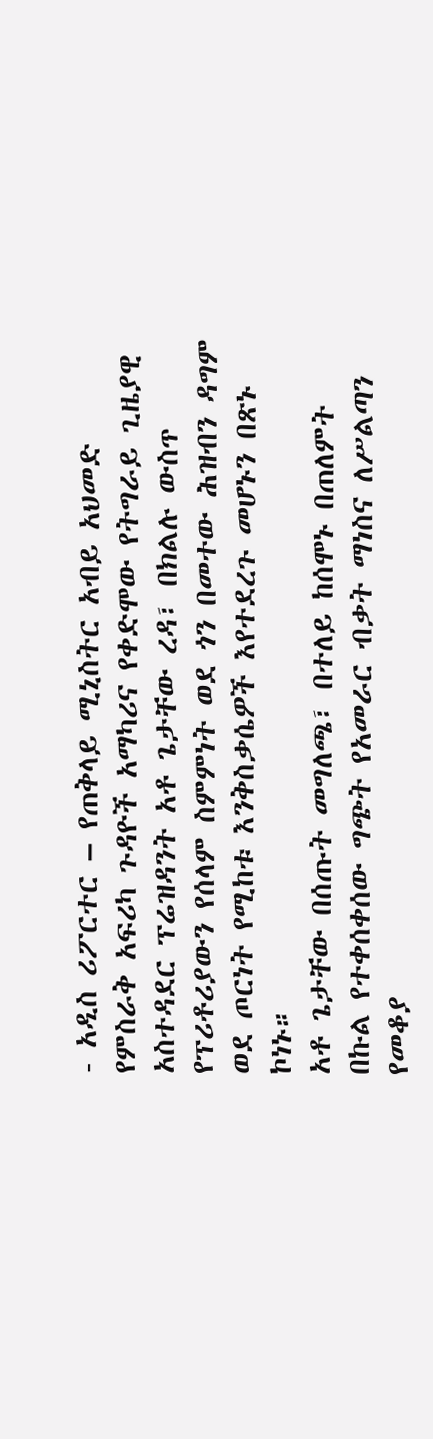- አዲስ ሪፖርተር – የጠቅላይ ሚኒስትር አብይ አህመድ የምስራቅ አፍሪካ ጉዳዮች አማካሪና የቀድሞው የትግራይ ጊዜያዊ አስተዳደር ፕሬዝዳንት አቶ ጌታቸው ረዳ፣ በክልሉ ውስጥ የፕሪቶሪያውን የሰላም ስምምነት ወደ ጎን በመተው ሕዝብን ዳግም ወደ ጦርነት የሚከቱ እንቅስቃሴዎች እየተደረጉ መሆኑን በጽኑ ኮነኑ።
አቶ ጌታቸው በሰጡት መግለጫ፣ በተለይ ከሰሞኑ በጠለምት በኩል የተቀሰቀሰው ግጭት የአመራር ብቃት ማነስና ለሥልጣን የመቆያ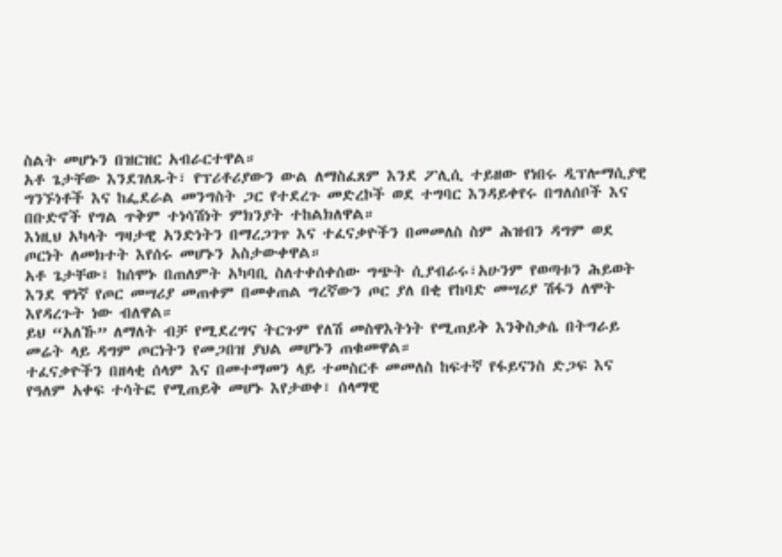ስልት መሆኑን በዝርዝር አብራርተዋል።
አቶ ጌታቸው እንደገለጹት፣ የፕሪቶሪያውን ውል ለማስፈጸም እንደ ፖሊሲ ተይዘው የነበሩ ዲፕሎማሲያዊ ግንኙነቶች እና ከፌደራል መንግስት ጋር የተደረጉ መድረኮች ወደ ተግባር እንዳይቀየሩ በግለሰቦች እና በቡድኖች የግል ጥቅም ተነሳሽነት ምክንያት ተከልክለዋል።
እነዚህ አካላት ግዛታዊ አንድነትን በማረጋገጥ እና ተፈናቃዮችን በመመለስ ስም ሕዝብን ዳግም ወደ ጦርነት ለመክተት እየሰሩ መሆኑን አስታውቀዋል።
አቶ ጌታቸው፤ ከሰሞኑ በጠለምት አካባቢ ስለተቀሰቀሰው ግጭት ሲያብራሩ፣አሁንም የወጣቱን ሕይወት እንደ ዋነኛ የጦር መሣሪያ መጠቀም በመቀጠል ግረኛውን ጦር ያለ በቂ የከባድ መሣሪያ ሽፋን ለሞት እየዳረጉት ነው ብለዋል።
ይህ “አለኹ” ለማለት ብቻ የሚደረግና ትርጉም የለሽ መስዋእትነት የሚጠይቅ እንቅስቃሴ በትግራይ መሬት ላይ ዳግም ጦርነትን የመጋበዝ ያህል መሆኑን ጠቁመዋል።
ተፈናቃዮችን በዘላቂ ሰላም እና በመተማመን ላይ ተመስርቶ መመለስ ከፍተኛ የፋይናንስ ድጋፍ እና የዓለም አቀፍ ተሳትፎ የሚጠይቅ መሆኑ እየታወቀ፣ ሰላማዊ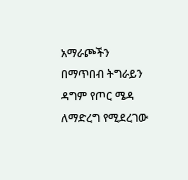አማራጮችን በማጥበብ ትግራይን ዳግም የጦር ሜዳ ለማድረግ የሚደረገው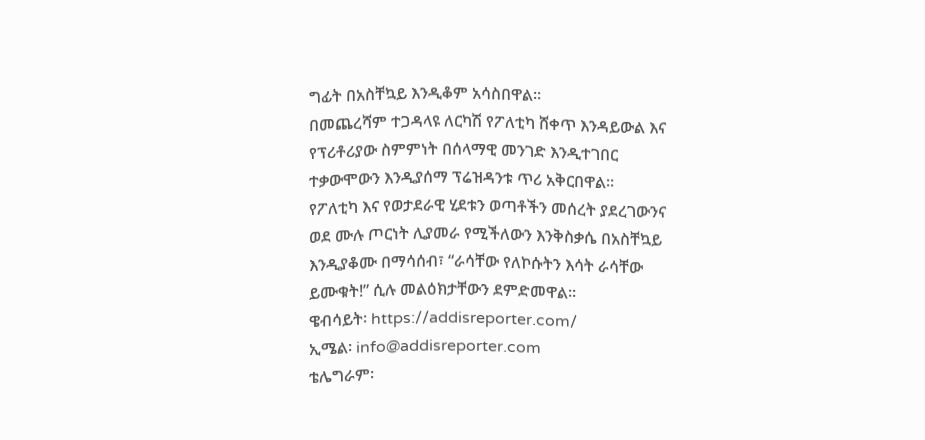ግፊት በአስቸኳይ እንዲቆም አሳስበዋል።
በመጨረሻም ተጋዳላዩ ለርካሽ የፖለቲካ ሸቀጥ እንዳይውል እና የፕሪቶሪያው ስምምነት በሰላማዊ መንገድ እንዲተገበር ተቃውሞውን እንዲያሰማ ፕሬዝዳንቱ ጥሪ አቅርበዋል።
የፖለቲካ እና የወታደራዊ ሂደቱን ወጣቶችን መሰረት ያደረገውንና ወደ ሙሉ ጦርነት ሊያመራ የሚችለውን እንቅስቃሴ በአስቸኳይ እንዲያቆሙ በማሳሰብ፣ “ራሳቸው የለኮሱትን እሳት ራሳቸው ይሙቁት!” ሲሉ መልዕክታቸውን ደምድመዋል።
ዌብሳይት፡ https://addisreporter.com/
ኢሜል፡ info@addisreporter.com
ቴሌግራም፡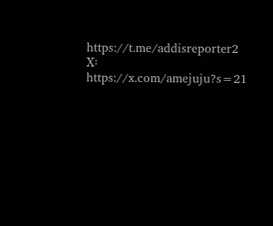https://t.me/addisreporter2
X፡ https://x.com/amejuju?s=21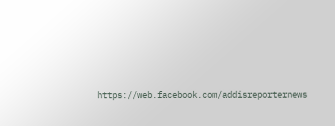https://web.facebook.com/addisreporternews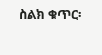ስልክ ቁጥር፡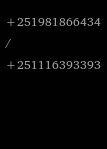+251981866434 / +251116393393